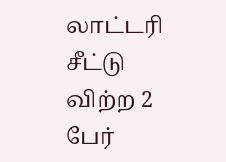லாட்டரி சீட்டு விற்ற 2 பேர்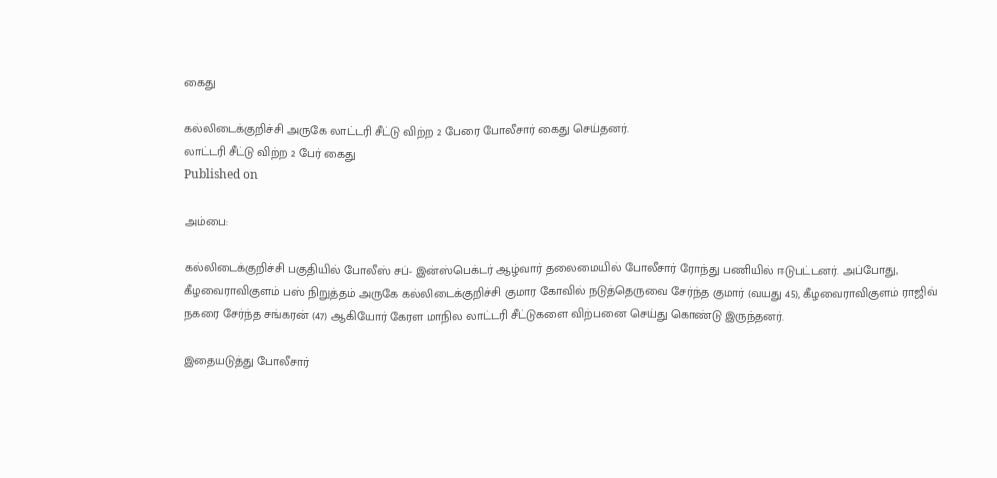கைது

கல்லிடைக்குறிச்சி அருகே லாட்டரி சீட்டு விற்ற 2 பேரை போலீசார் கைது செய்தனர்.
லாட்டரி சீட்டு விற்ற 2 பேர் கைது
Published on

அம்பை:

கல்லிடைக்குறிச்சி பகுதியில் போலீஸ் சப்- இன்ஸ்பெக்டர் ஆழ்வார் தலைமையில் போலீசார் ரோந்து பணியில் ஈடுபட்டனர். அப்போது, கீழவைராவிகுளம் பஸ் நிறுத்தம் அருகே கல்லிடைக்குறிச்சி குமார கோவில் நடுத்தெருவை சேர்ந்த குமார் (வயது 45), கீழவைராவிகுளம் ராஜிவ் நகரை சேர்ந்த சங்கரன் (47) ஆகியோர் கேரள மாநில லாட்டரி சீட்டுகளை விற்பனை செய்து கொண்டு இருந்தனர்.

இதையடுத்து போலீசார்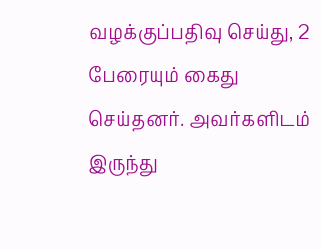வழக்குப்பதிவு செய்து, 2 பேரையும் கைது செய்தனர். அவர்களிடம் இருந்து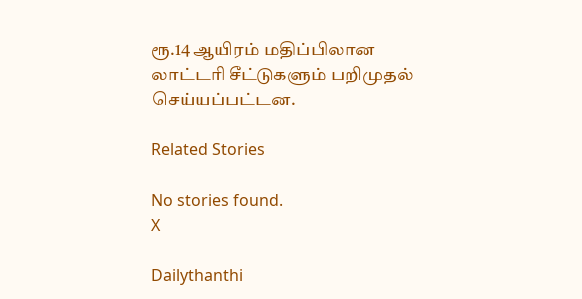ரூ.14 ஆயிரம் மதிப்பிலான லாட்டரி சீட்டுகளும் பறிமுதல் செய்யப்பட்டன.

Related Stories

No stories found.
X

Dailythanthi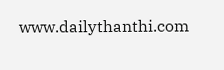www.dailythanthi.com